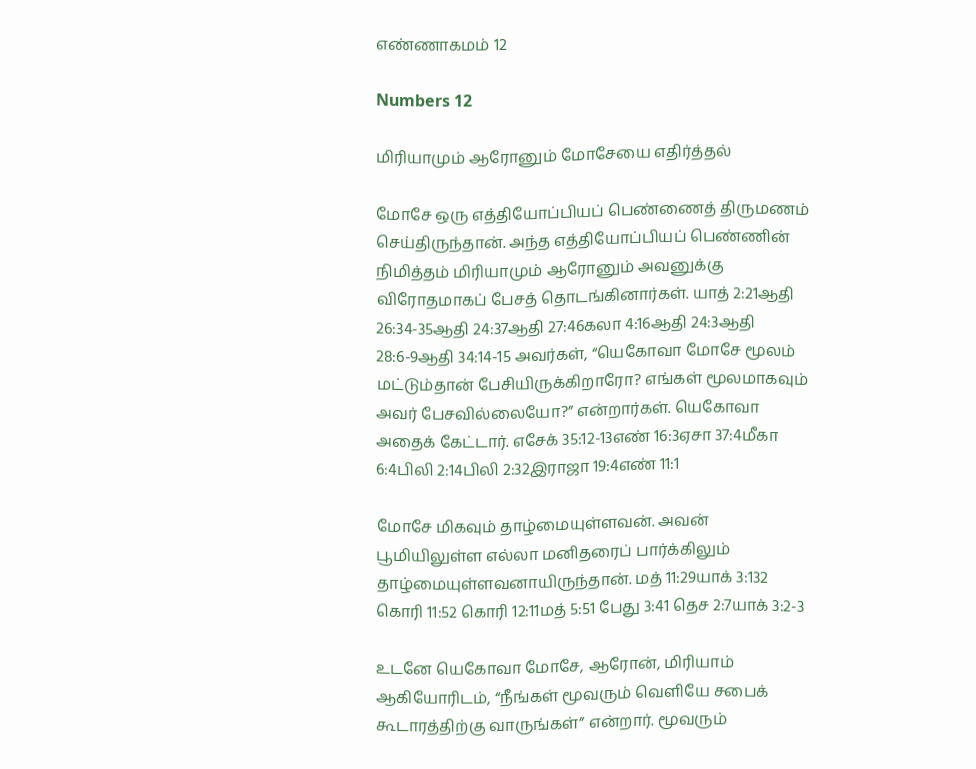எண்ணாகமம் 12

Numbers 12

மிரியாமும் ஆரோனும் மோசேயை எதிர்த்தல்

மோசே ஒரு எத்தியோப்பியப் பெண்ணைத் திருமணம் செய்திருந்தான். அந்த எத்தியோப்பியப் பெண்ணின் நிமித்தம் மிரியாமும் ஆரோனும் அவனுக்கு விரோதமாகப் பேசத் தொடங்கினார்கள். யாத் 2:21ஆதி 26:34-35ஆதி 24:37ஆதி 27:46கலா 4:16ஆதி 24:3ஆதி 28:6-9ஆதி 34:14-15 அவர்கள், “யெகோவா மோசே மூலம் மட்டும்தான் பேசியிருக்கிறாரோ? எங்கள் மூலமாகவும் அவர் பேசவில்லையோ?” என்றார்கள். யெகோவா அதைக் கேட்டார். எசேக் 35:12-13எண் 16:3ஏசா 37:4மீகா 6:4பிலி 2:14பிலி 2:32இராஜா 19:4எண் 11:1

மோசே மிகவும் தாழ்மையுள்ளவன். அவன் பூமியிலுள்ள எல்லா மனிதரைப் பார்க்கிலும் தாழ்மையுள்ளவனாயிருந்தான். மத் 11:29யாக் 3:132 கொரி 11:52 கொரி 12:11மத் 5:51 பேது 3:41 தெச 2:7யாக் 3:2-3

உடனே யெகோவா மோசே, ஆரோன், மிரியாம் ஆகியோரிடம், “நீங்கள் மூவரும் வெளியே சபைக் கூடாரத்திற்கு வாருங்கள்” என்றார். மூவரும்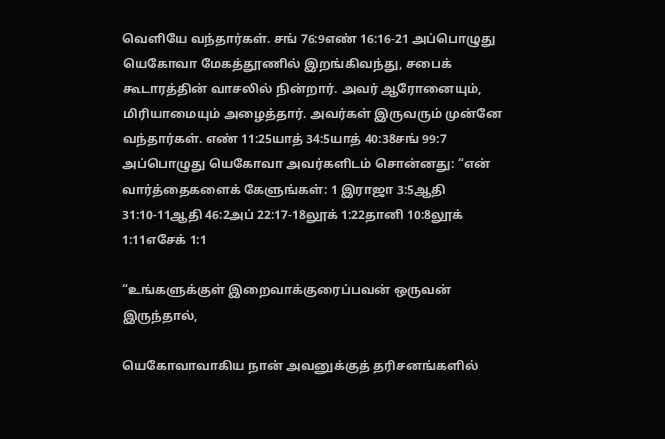வெளியே வந்தார்கள். சங் 76:9எண் 16:16-21 அப்பொழுது யெகோவா மேகத்தூணில் இறங்கிவந்து, சபைக் கூடாரத்தின் வாசலில் நின்றார். அவர் ஆரோனையும், மிரியாமையும் அழைத்தார். அவர்கள் இருவரும் முன்னே வந்தார்கள். எண் 11:25யாத் 34:5யாத் 40:38சங் 99:7 அப்பொழுது யெகோவா அவர்களிடம் சொன்னது: “என் வார்த்தைகளைக் கேளுங்கள்: 1 இராஜா 3:5ஆதி 31:10-11ஆதி 46:2அப் 22:17-18லூக் 1:22தானி 10:8லூக் 1:11எசேக் 1:1

“உங்களுக்குள் இறைவாக்குரைப்பவன் ஒருவன் இருந்தால்,

யெகோவாவாகிய நான் அவனுக்குத் தரிசனங்களில்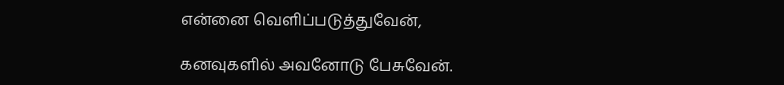என்னை வெளிப்படுத்துவேன்,

கனவுகளில் அவனோடு பேசுவேன்.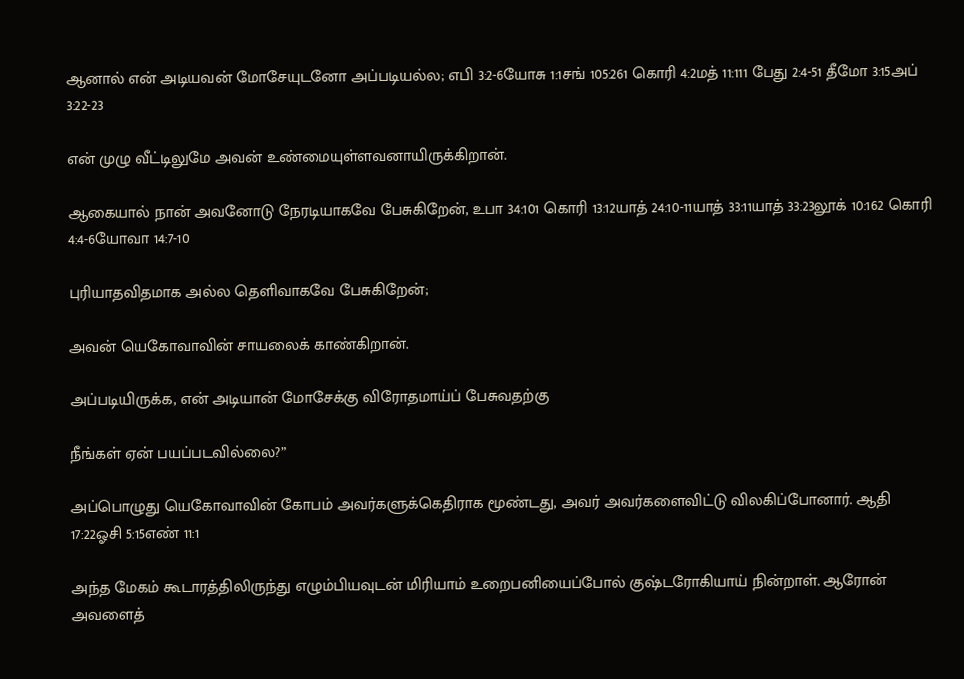ஆனால் என் அடியவன் மோசேயுடனோ அப்படியல்ல; எபி 3:2-6யோசு 1:1சங் 105:261 கொரி 4:2மத் 11:111 பேது 2:4-51 தீமோ 3:15அப் 3:22-23

என் முழு வீட்டிலுமே அவன் உண்மையுள்ளவனாயிருக்கிறான்.

ஆகையால் நான் அவனோடு நேரடியாகவே பேசுகிறேன், உபா 34:101 கொரி 13:12யாத் 24:10-11யாத் 33:11யாத் 33:23லூக் 10:162 கொரி 4:4-6யோவா 14:7-10

புரியாதவிதமாக அல்ல தெளிவாகவே பேசுகிறேன்;

அவன் யெகோவாவின் சாயலைக் காண்கிறான்.

அப்படியிருக்க, என் அடியான் மோசேக்கு விரோதமாய்ப் பேசுவதற்கு

நீங்கள் ஏன் பயப்படவில்லை?”

அப்பொழுது யெகோவாவின் கோபம் அவர்களுக்கெதிராக மூண்டது, அவர் அவர்களைவிட்டு விலகிப்போனார். ஆதி 17:22ஓசி 5:15எண் 11:1

அந்த மேகம் கூடாரத்திலிருந்து எழும்பியவுடன் மிரியாம் உறைபனியைப்போல் குஷ்டரோகியாய் நின்றாள். ஆரோன் அவளைத்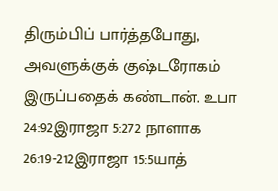திரும்பிப் பார்த்தபோது, அவளுக்குக் குஷ்டரோகம் இருப்பதைக் கண்டான். உபா 24:92இராஜா 5:272 நாளாக 26:19-212இராஜா 15:5யாத்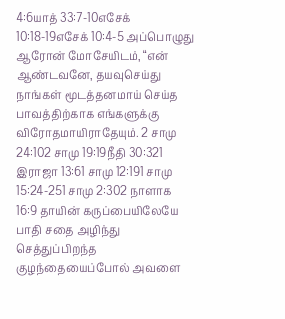4:6யாத் 33:7-10எசேக் 10:18-19எசேக் 10:4-5 அப்பொழுது ஆரோன் மோசேயிடம், “என் ஆண்டவனே, தயவுசெய்து நாங்கள் மூடத்தனமாய் செய்த பாவத்திற்காக எங்களுக்கு விரோதமாயிராதேயும். 2 சாமு 24:102 சாமு 19:19நீதி 30:321 இராஜா 13:61 சாமு 12:191 சாமு 15:24-251 சாமு 2:302 நாளாக 16:9 தாயின் கருப்பையிலேயே பாதி சதை அழிந்து செத்துப்பிறந்த குழந்தையைப்போல் அவளை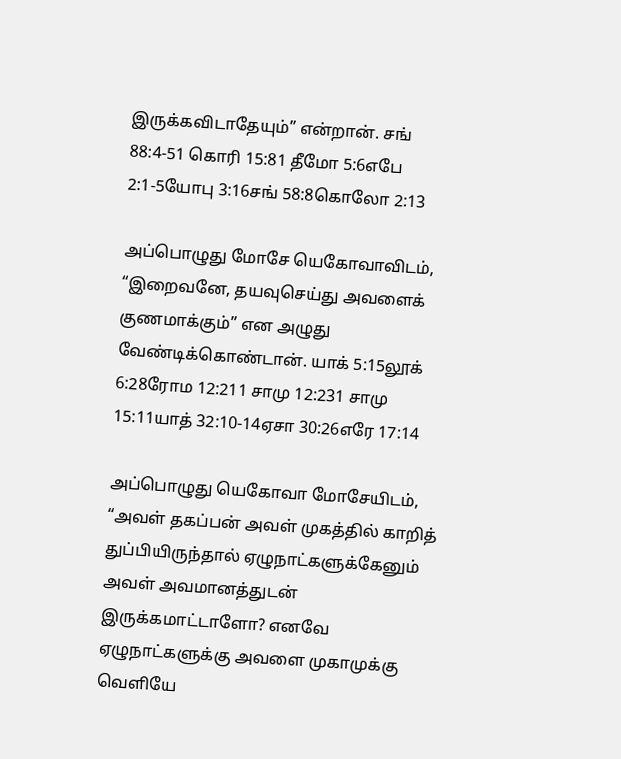இருக்கவிடாதேயும்” என்றான். சங் 88:4-51 கொரி 15:81 தீமோ 5:6எபே 2:1-5யோபு 3:16சங் 58:8கொலோ 2:13

அப்பொழுது மோசே யெகோவாவிடம், “இறைவனே, தயவுசெய்து அவளைக் குணமாக்கும்” என அழுது வேண்டிக்கொண்டான். யாக் 5:15லூக் 6:28ரோம 12:211 சாமு 12:231 சாமு 15:11யாத் 32:10-14ஏசா 30:26எரே 17:14

அப்பொழுது யெகோவா மோசேயிடம், “அவள் தகப்பன் அவள் முகத்தில் காறித் துப்பியிருந்தால் ஏழுநாட்களுக்கேனும் அவள் அவமானத்துடன் இருக்கமாட்டாளோ? எனவே ஏழுநாட்களுக்கு அவளை முகாமுக்கு வெளியே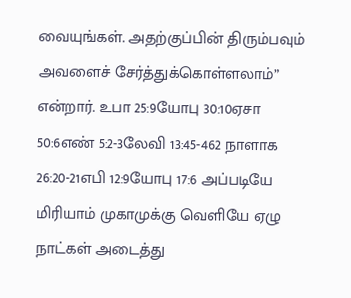வையுங்கள். அதற்குப்பின் திரும்பவும் அவளைச் சேர்த்துக்கொள்ளலாம்” என்றார். உபா 25:9யோபு 30:10ஏசா 50:6எண் 5:2-3லேவி 13:45-462 நாளாக 26:20-21எபி 12:9யோபு 17:6 அப்படியே மிரியாம் முகாமுக்கு வெளியே ஏழு நாட்கள் அடைத்து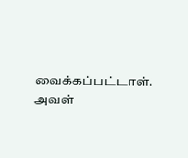வைக்கப்பட்டாள். அவள்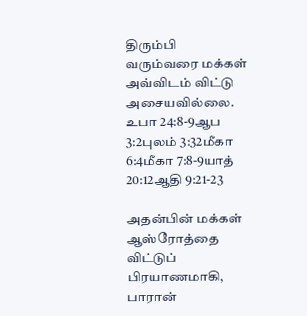திரும்பி வரும்வரை மக்கள் அவ்விடம் விட்டு அசையவில்லை. உபா 24:8-9ஆப 3:2புலம் 3:32மீகா 6:4மீகா 7:8-9யாத் 20:12ஆதி 9:21-23

அதன்பின் மக்கள் ஆஸ்ரோத்தை விட்டுப் பிரயாணமாகி, பாரான்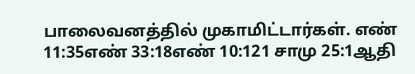பாலைவனத்தில் முகாமிட்டார்கள். எண் 11:35எண் 33:18எண் 10:121 சாமு 25:1ஆதி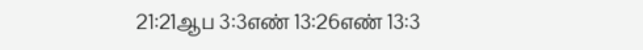21:21ஆப 3:3எண் 13:26எண் 13:3